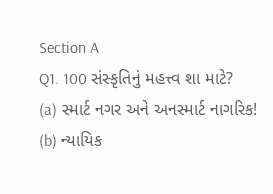Section A
Q1. 100 સંસ્કૃતિનું મહત્ત્વ શા માટે?
(a) સ્માર્ટ નગર અને અનસ્માર્ટ નાગરિક!
(b) ન્યાયિક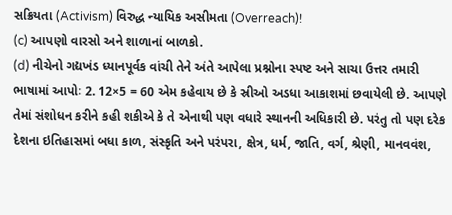સક્રિયતા (Activism) વિરુદ્ધ ન્યાયિક અસીમતા (Overreach)!
(c) આપણો વારસો અને શાળાનાં બાળકો.
(d) નીચેનો ગદ્યખંડ ધ્યાનપૂર્વક વાંચી તેને અંતે આપેલા પ્રશ્નોના સ્પષ્ટ અને સાચા ઉત્તર તમારી ભાષામાં આપોઃ 2. 12×5 = 60 એમ કહેવાય છે કે સ્રીઓ અડધા આકાશમાં છવાયેલી છે. આપણે તેમાં સંશોધન કરીને કહી શકીએ કે તે એનાથી પણ વધારે સ્થાનની અધિકારી છે. પરંતુ તો પણ દરેક દેશના ઇતિહાસમાં બધા કાળ, સંસ્કૃતિ અને પરંપરા, ક્ષેત્ર, ધર્મ, જાતિ, વર્ગ, શ્રેણી, માનવવંશ,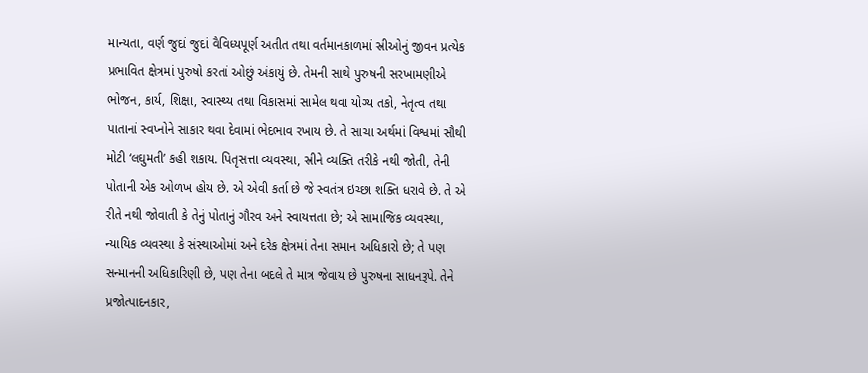માન્યતા, વર્ણ જુદાં જુદાં વૈવિધ્યપૂર્ણ અતીત તથા વર્તમાનકાળમાં સ્રીઓનું જીવન પ્રત્યેક પ્રભાવિત ક્ષેત્રમાં પુરુષો કરતાં ઓછું અંકાયું છે. તેમની સાથે પુરુષની સરખામણીએ ભોજન, કાર્ય, શિક્ષા, સ્વાસ્થ્ય તથા વિકાસમાં સામેલ થવા યોગ્ય તકો, નેતૃત્વ તથા પાતાનાં સ્વપ્નોને સાકાર થવા દેવામાં ભેદભાવ રખાય છે. તે સાચા અર્થમાં વિશ્વમાં સૌથી મોટી ‘લઘુમતી’ કહી શકાય. પિતૃસત્તા વ્યવસ્થા, સ્રીને વ્યક્તિ તરીકે નથી જોતી, તેની પોતાની એક ઓળખ હોય છે. એ એવી કર્તા છે જે સ્વતંત્ર ઇચ્છા શક્તિ ધરાવે છે. તે એ રીતે નથી જોવાતી કે તેનું પોતાનું ગૌરવ અને સ્વાયત્તતા છે; એ સામાજિક વ્યવસ્થા, ન્યાયિક વ્યવસ્થા કે સંસ્થાઓમાં અને દરેક ક્ષેત્રમાં તેના સમાન અધિકારો છે; તે પણ સન્માનની અધિકારિણી છે, પણ તેના બદલે તે માત્ર જેવાય છે પુરુષના સાધનરૂપે. તેને પ્રજોત્પાદનકાર,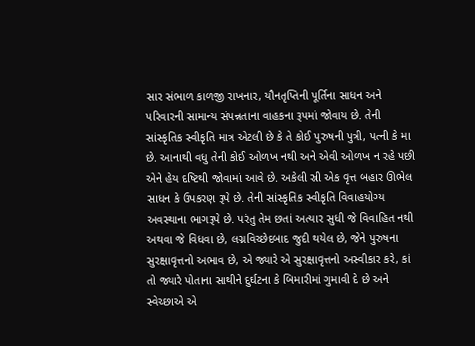સાર સંભાળ કાળજી રાખનાર, યૌનતૃપ્તિની પૂર્તિના સાધન અને પરિવારની સામાન્ય સંપન્નતાના વાહકના રૂપમાં જોવાય છે. તેની સાંસ્કૃતિક સ્વીકૃતિ માત્ર એટલી છે કે તે કોઈ પુરુષની પુત્રી, પત્ની કે મા છે. આનાથી વધુ તેની કોઈ ઓળખ નથી અને એવી ઓળખ ન રહે પછી એને હેય દષ્ટિથી જોવામાં આવે છે. અકેલી સ્રી એક વૃત્ત બહાર ઊભેલ સાધન કે ઉપકરણ રૂપે છે. તેની સાંસ્કૃતિક સ્વીકૃતિ વિવાહયોગ્ય અવસ્થાના ભાગરૂપે છે. પરંતુ તેમ છતાં અત્યાર સુધી જે વિવાહિત નથી અથવા જે વિધવા છે, લગ્નવિચ્છેદબાદ જુદી થયેલ છે, જેને પુરુષના સુરક્ષાવૃત્તનો અભાવ છે, એ જ્યારે એ સુરક્ષાવૃત્તનો અસ્વીકાર કરે, કાં તો જ્યારે પોતાના સાથીને દુર્ઘટના કે બિમારીમાં ગુમાવી દે છે અને સ્વેચ્છાએ એ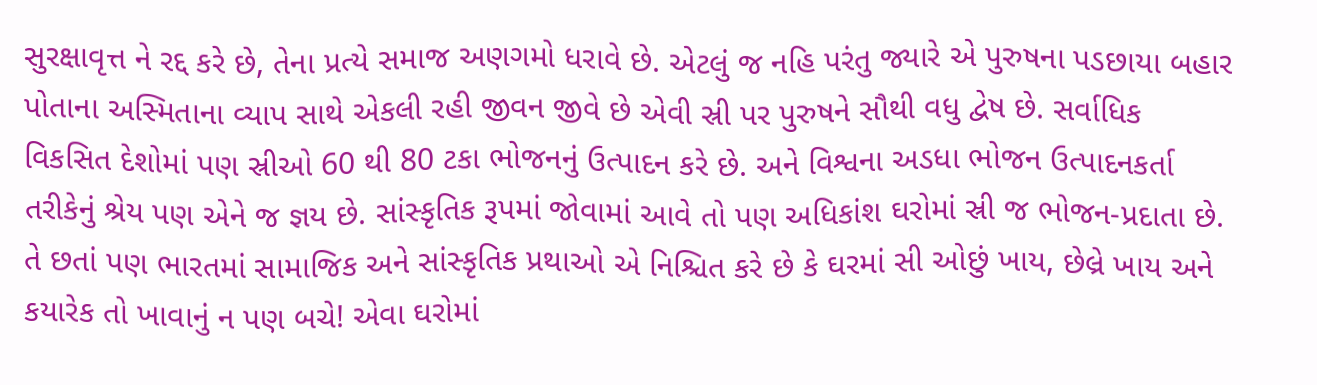સુરક્ષાવૃત્ત ને રદ્દ કરે છે, તેના પ્રત્યે સમાજ અણગમો ધરાવે છે. એટલું જ નહિ પરંતુ જ્યારે એ પુરુષના પડછાયા બહાર પોતાના અસ્મિતાના વ્યાપ સાથે એકલી રહી જીવન જીવે છે એવી સ્રી પર પુરુષને સૌથી વધુ દ્વેષ છે. સર્વાધિક વિકસિત દેશોમાં પણ સ્રીઓ 60 થી 80 ટકા ભોજનનું ઉત્પાદન કરે છે. અને વિશ્વના અડધા ભોજન ઉત્પાદનકર્તા તરીકેનું શ્રેય પણ એને જ જ્ઞય છે. સાંસ્કૃતિક રૂપમાં જોવામાં આવે તો પણ અધિકાંશ ઘરોમાં સ્રી જ ભોજન-પ્રદાતા છે. તે છતાં પણ ભારતમાં સામાજિક અને સાંસ્કૃતિક પ્રથાઓ એ નિશ્ચિત કરે છે કે ઘરમાં સી ઓછું ખાય, છેલ્રે ખાય અને કયારેક તો ખાવાનું ન પણ બચે! એવા ઘરોમાં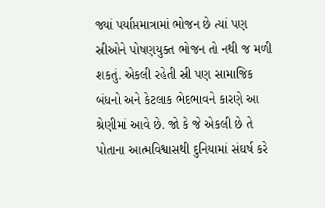જ્યાં પર્યાપ્તમાત્રામાં ભોજન છે ત્યાં પણ સ્રીઓને પોષણયુક્ત ભોજન તો નથી જ મળી શકતું. એકલી રહેતી સ્રી પણ સામાજિક બંધનો અને કેટલાક ભેદભાવને કારણે આ શ્રેણીમાં આવે છે. જો કે જે એકલી છે તે પોતાના આત્મવિશ્વાસથી દુનિયામાં સંઘર્ષ કરે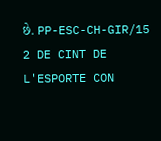છે. PP-ESC-CH-GIR/15 2 DE CINT DE L'ESPORTE CON